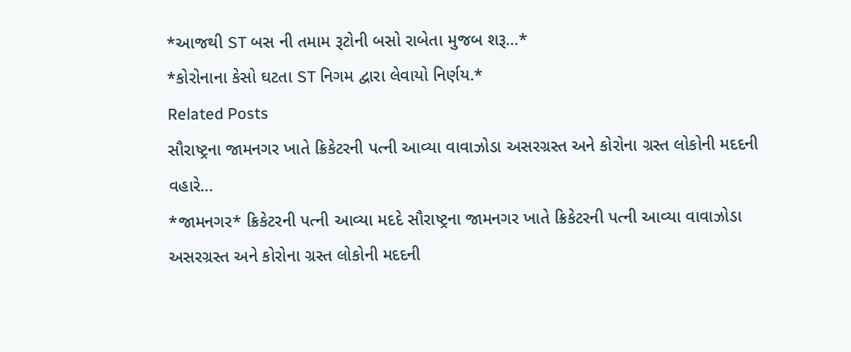*આજથી ST બસ ની તમામ રૂટોની બસો રાબેતા મુજબ શરૂ…*
*કોરોનાના કેસો ઘટતા ST નિગમ દ્વારા લેવાયો નિર્ણય.*
Related Posts
સૌરાષ્ટ્રના જામનગર ખાતે ક્રિકેટરની પત્ની આવ્યા વાવાઝોડા અસરગ્રસ્ત અને કોરોના ગ્રસ્ત લોકોની મદદની વહારે…
*જામનગર* ક્રિકેટરની પત્ની આવ્યા મદદે સૌરાષ્ટ્રના જામનગર ખાતે ક્રિકેટરની પત્ની આવ્યા વાવાઝોડા અસરગ્રસ્ત અને કોરોના ગ્રસ્ત લોકોની મદદની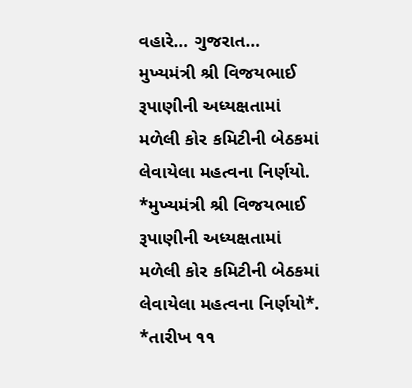વહારે… ગુજરાત…
મુખ્યમંત્રી શ્રી વિજયભાઈ રૂપાણીની અધ્યક્ષતામાં મળેલી કોર કમિટીની બેઠકમાં લેવાયેલા મહત્વના નિર્ણયો.
*મુખ્યમંત્રી શ્રી વિજયભાઈ રૂપાણીની અધ્યક્ષતામાં મળેલી કોર કમિટીની બેઠકમાં લેવાયેલા મહત્વના નિર્ણયો*. *તારીખ ૧૧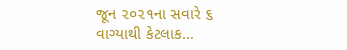જૂન ૨૦૨૧ના સવારે ૬ વાગ્યાથી કેટલાક…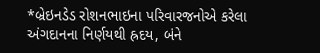*બ્રેઇનડેડ રોશનભાઇના પરિવારજનોએ કરેલા અંગદાનના નિર્ણયથી હ્રદય, બંને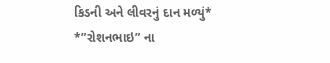કિડની અને લીવરનું દાન મળ્યું*
*”રોશનભાઇ” ના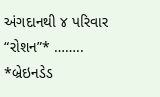અંગદાનથી ૪ પરિવાર “રોશન”* …….. *બ્રેઇનડેડ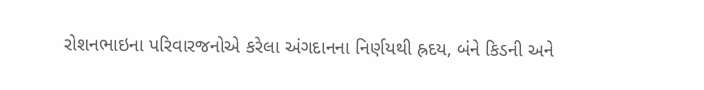રોશનભાઇના પરિવારજનોએ કરેલા અંગદાનના નિર્ણયથી હ્રદય, બંને કિડની અને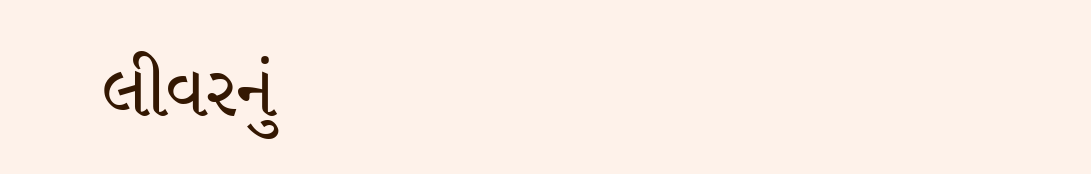લીવરનું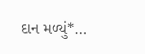દાન મળ્યું*…